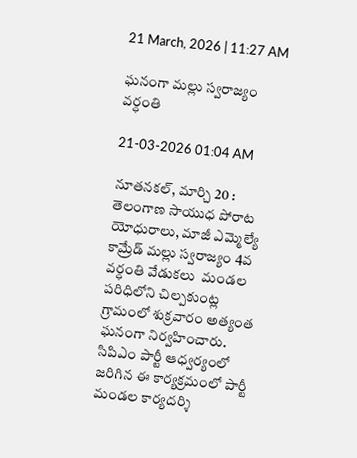21 March, 2026 | 11:27 AM

ఘనంగా మల్లు స్వరాజ్యం వర్ధంతి

21-03-2026 01:04 AM

నూతనకల్, మార్చి 20 : తెలంగాణ సాయుధ పోరాట యోధురాలు, మాజీ ఎమ్మెల్యే కామ్రేడ్ మల్లు స్వరాజ్యం 4వ వర్ధంతి వేడుకలు  మండల పరిధిలోని చిల్పకుంట్ల గ్రామంలో శుక్రవారం అత్యంత ఘనంగా నిర్వహించారు. సిపిఎం పార్టీ ఆధ్వర్యంలో జరిగిన ఈ కార్యక్రమంలో పార్టీ మండల కార్యదర్శి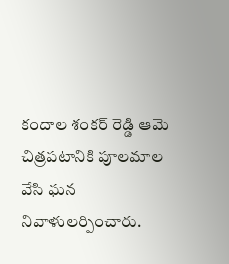కందాల శంకర్ రెడ్డి ఆమె చిత్రపటానికి పూలమాల వేసి ఘన నివాళులర్పించారు.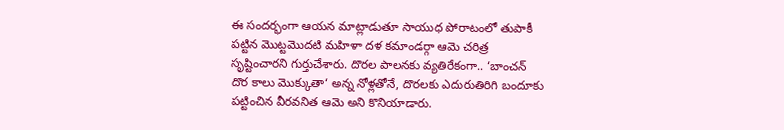ఈ సందర్భంగా ఆయన మాట్లాడుతూ సాయుధ పోరాటంలో తుపాకీ పట్టిన మొట్టమొదటి మహిళా దళ కమాండర్గా ఆమె చరిత్ర సృష్టించారని గుర్తుచేశారు. దొరల పాలనకు వ్యతిరేకంగా.. ‘బాంచన్ దొర కాలు మొక్కుతా‘ అన్న నోళ్లతోనే, దొరలకు ఎదురుతిరిగి బందూకు పట్టించిన వీరవనిత ఆమె అని కొనియాడారు.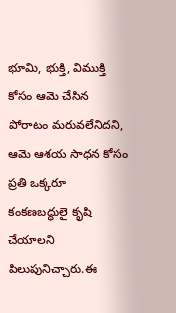భూమి, భుక్తి, విముక్తి కోసం ఆమె చేసిన పోరాటం మరువలేనిదని, ఆమె ఆశయ సాధన కోసం ప్రతి ఒక్కరూ కంకణబద్ధులై కృషి చేయాలని పిలుపునిచ్చారు.ఈ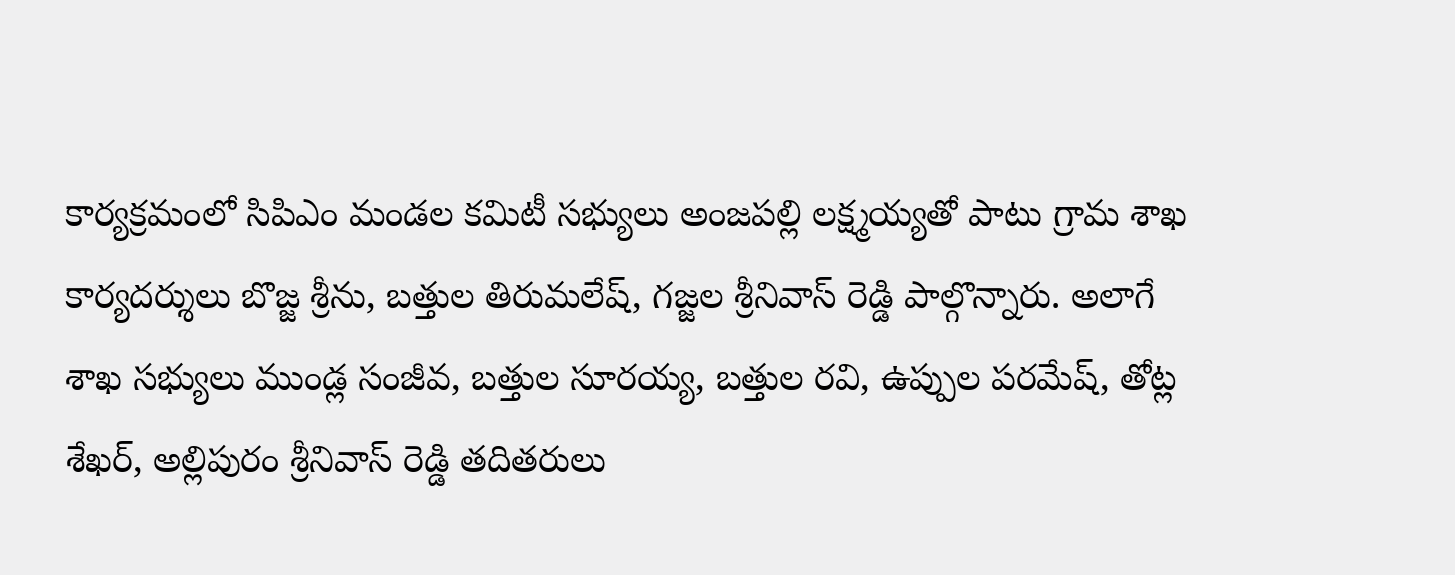కార్యక్రమంలో సిపిఎం మండల కమిటీ సభ్యులు అంజపల్లి లక్ష్మయ్యతో పాటు గ్రామ శాఖ కార్యదర్శులు బొజ్జ శ్రీను, బత్తుల తిరుమలేష్, గజ్జల శ్రీనివాస్ రెడ్డి పాల్గొన్నారు. అలాగే శాఖ సభ్యులు ముండ్ల సంజీవ, బత్తుల సూరయ్య, బత్తుల రవి, ఉప్పుల పరమేష్, తోట్ల శేఖర్, అల్లిపురం శ్రీనివాస్ రెడ్డి తదితరులు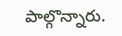పాల్గొన్నారు.